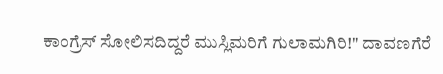ಕಾಂಗ್ರೆಸ್ ಸೋಲಿಸದಿದ್ದರೆ ಮುಸ್ಲಿಮರಿಗೆ ಗುಲಾಮಗಿರಿ!" ದಾವಣಗೆರೆ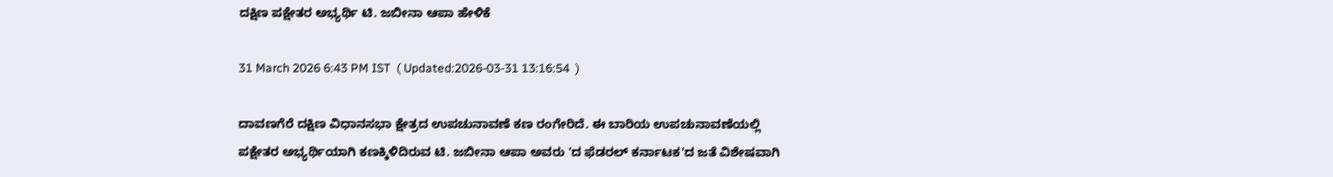ದಕ್ಷಿಣ ಪಕ್ಷೇತರ ಅಭ್ಯರ್ಥಿ ಟಿ. ಜಬೀನಾ ಆಪಾ ಹೇಳಿಕೆ

31 March 2026 6:43 PM IST  ( Updated:2026-03-31 13:16:54  )

ದಾವಣಗೆರೆ ದಕ್ಷಿಣ ವಿಧಾನಸಭಾ ಕ್ಷೇತ್ರದ ಉಪಚುನಾವಣೆ ಕಣ ರಂಗೇರಿದೆ. ಈ ಬಾರಿಯ ಉಪಚುನಾವಣೆಯಲ್ಲಿ ಪಕ್ಷೇತರ ಅಭ್ಯರ್ಥಿಯಾಗಿ ಕಣಕ್ಕಿಳಿದಿರುವ ಟಿ. ಜಬೀನಾ ಆಪಾ ಅವರು 'ದ ಫೆಡರಲ್ ಕರ್ನಾಟಕ'ದ ಜತೆ ವಿಶೇಷವಾಗಿ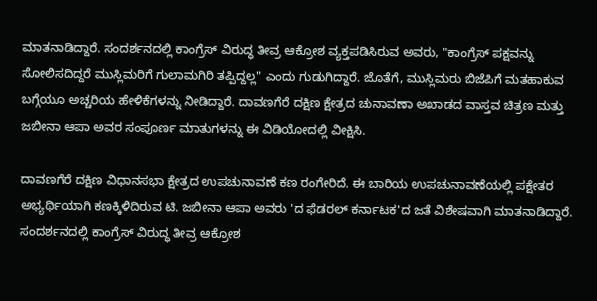ಮಾತನಾಡಿದ್ದಾರೆ. ಸಂದರ್ಶನದಲ್ಲಿ ಕಾಂಗ್ರೆಸ್ ವಿರುದ್ಧ ತೀವ್ರ ಆಕ್ರೋಶ ವ್ಯಕ್ತಪಡಿಸಿರುವ ಅವರು, "ಕಾಂಗ್ರೆಸ್ ಪಕ್ಷವನ್ನು ಸೋಲಿಸದಿದ್ದರೆ ಮುಸ್ಲಿಮರಿಗೆ ಗುಲಾಮಗಿರಿ ತಪ್ಪಿದ್ದಲ್ಲ" ಎಂದು ಗುಡುಗಿದ್ದಾರೆ. ಜೊತೆಗೆ, ಮುಸ್ಲಿಮರು ಬಿಜೆಪಿಗೆ ಮತಹಾಕುವ ಬಗ್ಗೆಯೂ ಅಚ್ಚರಿಯ ಹೇಳಿಕೆಗಳನ್ನು ನೀಡಿದ್ದಾರೆ. ದಾವಣಗೆರೆ ದಕ್ಷಿಣ ಕ್ಷೇತ್ರದ ಚುನಾವಣಾ ಅಖಾಡದ ವಾಸ್ತವ ಚಿತ್ರಣ ಮತ್ತು ಜಬೀನಾ ಆಪಾ ಅವರ ಸಂಪೂರ್ಣ ಮಾತುಗಳನ್ನು ಈ ವಿಡಿಯೋದಲ್ಲಿ ವೀಕ್ಷಿಸಿ.

ದಾವಣಗೆರೆ ದಕ್ಷಿಣ ವಿಧಾನಸಭಾ ಕ್ಷೇತ್ರದ ಉಪಚುನಾವಣೆ ಕಣ ರಂಗೇರಿದೆ. ಈ ಬಾರಿಯ ಉಪಚುನಾವಣೆಯಲ್ಲಿ ಪಕ್ಷೇತರ ಅಭ್ಯರ್ಥಿಯಾಗಿ ಕಣಕ್ಕಿಳಿದಿರುವ ಟಿ. ಜಬೀನಾ ಆಪಾ ಅವರು 'ದ ಫೆಡರಲ್ ಕರ್ನಾಟಕ'ದ ಜತೆ ವಿಶೇಷವಾಗಿ ಮಾತನಾಡಿದ್ದಾರೆ. ಸಂದರ್ಶನದಲ್ಲಿ ಕಾಂಗ್ರೆಸ್ ವಿರುದ್ಧ ತೀವ್ರ ಆಕ್ರೋಶ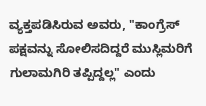ವ್ಯಕ್ತಪಡಿಸಿರುವ ಅವರು, "ಕಾಂಗ್ರೆಸ್ ಪಕ್ಷವನ್ನು ಸೋಲಿಸದಿದ್ದರೆ ಮುಸ್ಲಿಮರಿಗೆ ಗುಲಾಮಗಿರಿ ತಪ್ಪಿದ್ದಲ್ಲ" ಎಂದು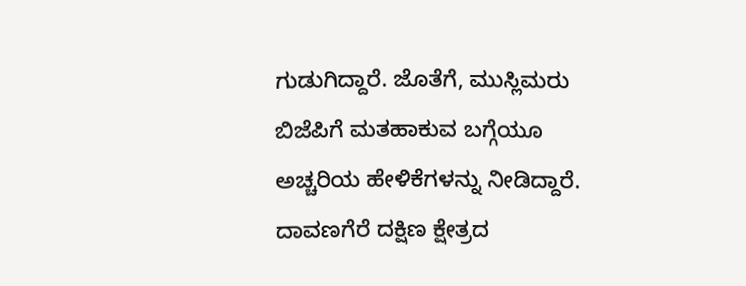ಗುಡುಗಿದ್ದಾರೆ. ಜೊತೆಗೆ, ಮುಸ್ಲಿಮರು ಬಿಜೆಪಿಗೆ ಮತಹಾಕುವ ಬಗ್ಗೆಯೂ ಅಚ್ಚರಿಯ ಹೇಳಿಕೆಗಳನ್ನು ನೀಡಿದ್ದಾರೆ. ದಾವಣಗೆರೆ ದಕ್ಷಿಣ ಕ್ಷೇತ್ರದ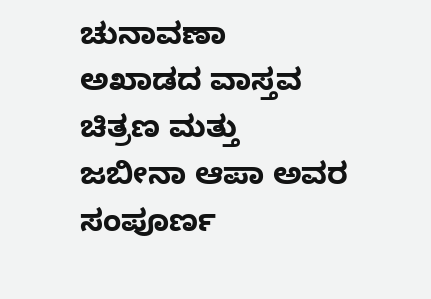ಚುನಾವಣಾ ಅಖಾಡದ ವಾಸ್ತವ ಚಿತ್ರಣ ಮತ್ತು ಜಬೀನಾ ಆಪಾ ಅವರ ಸಂಪೂರ್ಣ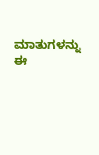ಮಾತುಗಳನ್ನು ಈ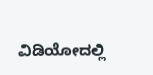ವಿಡಿಯೋದಲ್ಲಿ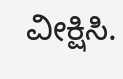ವೀಕ್ಷಿಸಿ.